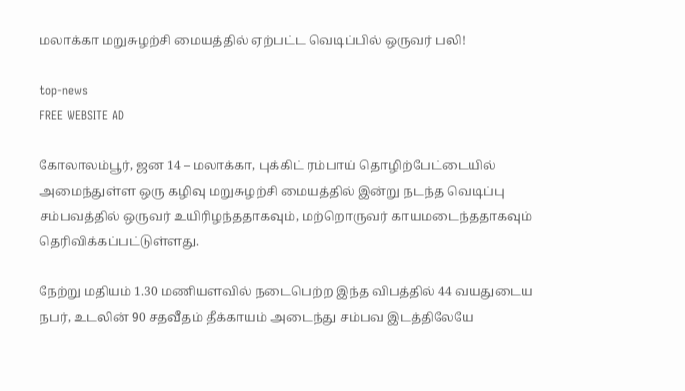மலாக்கா மறுசுழற்சி மையத்தில் ஏற்பட்ட வெடிப்பில் ஒருவர் பலி!

top-news
FREE WEBSITE AD

கோலாலம்பூர், ஜன 14 – மலாக்கா, புக்கிட் ரம்பாய் தொழிற்பேட்டையில் அமைந்துள்ள ஒரு கழிவு மறுசுழற்சி மையத்தில் இன்று நடந்த வெடிப்பு சம்பவத்தில் ஒருவர் உயிரிழந்ததாகவும், மற்றொருவர் காயமடைந்ததாகவும் தெரிவிக்கப்பட்டுள்ளது.

நேற்று மதியம் 1.30 மணியளவில் நடைபெற்ற இந்த விபத்தில் 44 வயதுடைய நபர், உடலின் 90 சதவீதம் தீக்காயம் அடைந்து சம்பவ இடத்திலேயே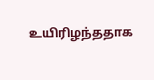உயிரிழந்ததாக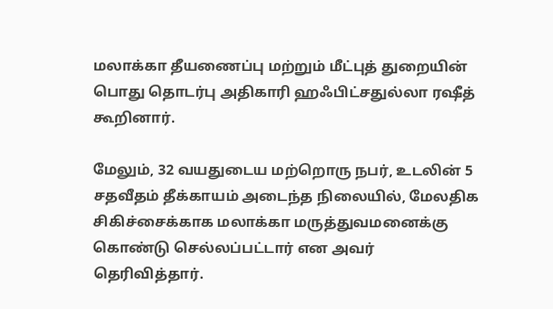மலாக்கா தீயணைப்பு மற்றும் மீட்புத் துறையின் பொது தொடர்பு அதிகாரி ஹஃபிட்சதுல்லா ரஷீத் கூறினார்.

மேலும், 32 வயதுடைய மற்றொரு நபர், உடலின் 5 சதவீதம் தீக்காயம் அடைந்த நிலையில், மேலதிக சிகிச்சைக்காக மலாக்கா மருத்துவமனைக்கு கொண்டு செல்லப்பட்டார் என அவர் தெரிவித்தார்.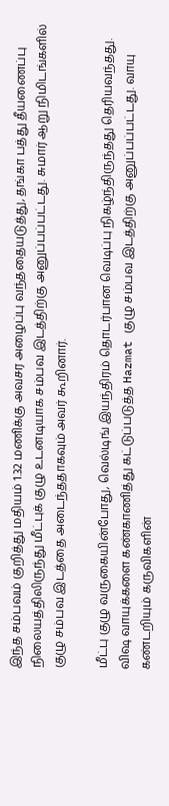இந்த சம்பவம் குறித்து மதியம் 1.32 மணிக்கு அவசர அழைப்பு வந்ததையடுத்து, தங்கா பத்து தீயணைப்பு நிலையத்திலிருந்து மீட்புக் குழு உடனடியாக சம்பவ இடத்திற்கு அனுப்பப்பட்டது. சுமார் ஆறு நிமிடங்களில் குழு சம்பவ இடத்தை அடைந்ததாகவும் அவர் கூறினார்.

மீட்பு குழு வருகையின்போது, வெல்டிங் இயந்திரம் தொடர்பான வெடிப்பு நிகழ்ந்திருந்தது தெரியவந்தது. விஷ வாயுக்களை கண்காணித்து கட்டுப்படுத்த Hazmat குழு சம்பவ இடத்திற்கு அனுப்பப்பட்டது. வாயு கண்டறியும் கருவிகளின்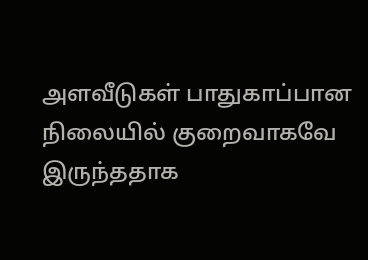அளவீடுகள் பாதுகாப்பான நிலையில் குறைவாகவே இருந்ததாக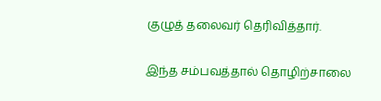குழுத் தலைவர் தெரிவித்தார்.

இந்த சம்பவத்தால் தொழிற்சாலை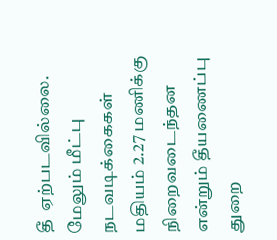தீ  ஏற்படவில்லை. மேலும் மீட்பு நடவடிக்கைகள் மதியம் 2.27 மணிக்கு நிறைவடைந்தன என்றும் தீயணைப்பு துறை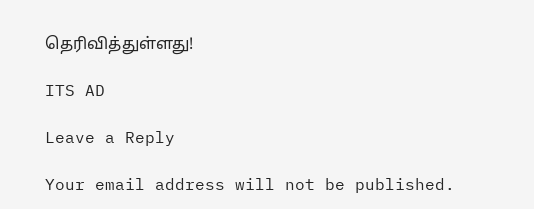தெரிவித்துள்ளது!

ITS AD

Leave a Reply

Your email address will not be published.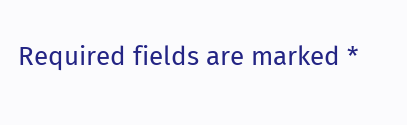Required fields are marked *